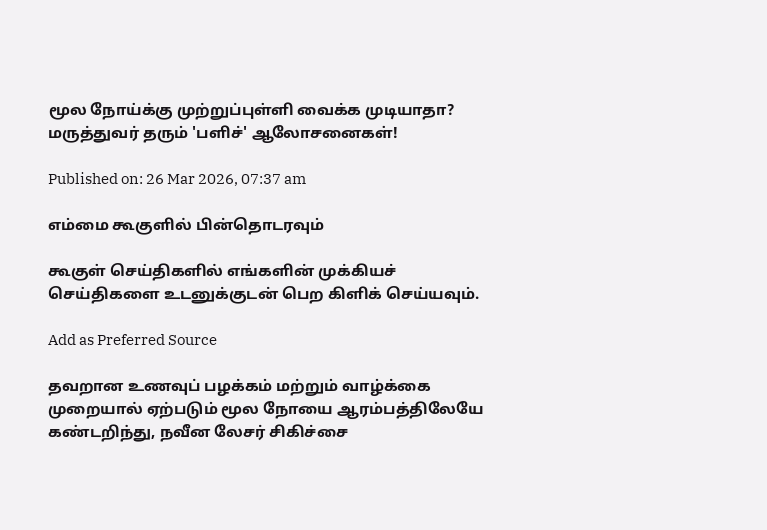மூல நோய்க்கு முற்றுப்புள்ளி வைக்க முடியாதா? மருத்துவர் தரும் 'பளிச்' ஆலோசனைகள்!

Published on: 26 Mar 2026, 07:37 am

எம்மை கூகுளில் பின்தொடரவும்

கூகுள் செய்திகளில் எங்களின் முக்கியச் செய்திகளை உடனுக்குடன் பெற கிளிக் செய்யவும்.

Add as Preferred Source

தவறான உணவுப் பழக்கம் மற்றும் வாழ்க்கை முறையால் ஏற்படும் மூல நோயை ஆரம்பத்திலேயே கண்டறிந்து, நவீன லேசர் சிகிச்சை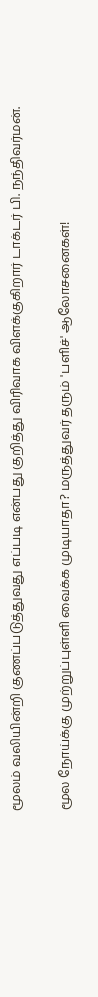மூலம் வலியின்றி குணப்படுத்துவது எப்படி என்பது குறித்து விரிவாக விளக்குகிறார் டாக்டர் பி. நந்திவர்மன்.

மூல நோய்க்கு முற்றுப்புள்ளி வைக்க முடியாதா? மருத்துவர் தரும் 'பளிச்' ஆலோசனைகள்!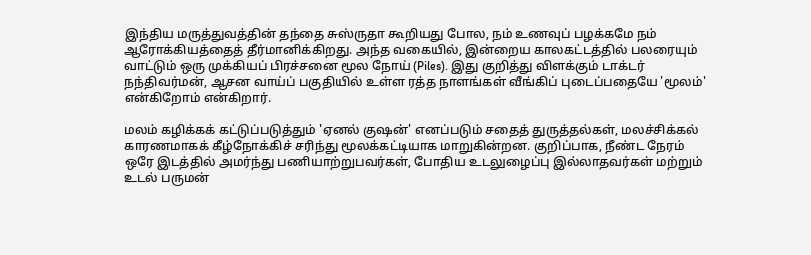இந்திய மருத்துவத்தின் தந்தை சுஸ்ருதா கூறியது போல, நம் உணவுப் பழக்கமே நம் ஆரோக்கியத்தைத் தீர்மானிக்கிறது. அந்த வகையில், இன்றைய காலகட்டத்தில் பலரையும் வாட்டும் ஒரு முக்கியப் பிரச்சனை மூல நோய் (Piles). இது குறித்து விளக்கும் டாக்டர் நந்திவர்மன், ஆசன வாய்ப் பகுதியில் உள்ள ரத்த நாளங்கள் வீங்கிப் புடைப்பதையே 'மூலம்' என்கிறோம் என்கிறார்.

மலம் கழிக்கக் கட்டுப்படுத்தும் 'ஏனல் குஷன்' எனப்படும் சதைத் துருத்தல்கள், மலச்சிக்கல் காரணமாகக் கீழ்நோக்கிச் சரிந்து மூலக்கட்டியாக மாறுகின்றன. குறிப்பாக, நீண்ட நேரம் ஒரே இடத்தில் அமர்ந்து பணியாற்றுபவர்கள், போதிய உடலுழைப்பு இல்லாதவர்கள் மற்றும் உடல் பருமன்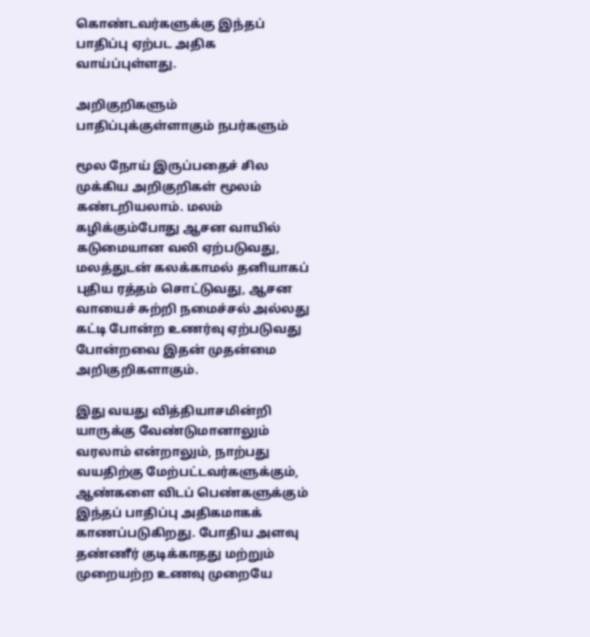கொண்டவர்களுக்கு இந்தப் பாதிப்பு ஏற்பட அதிக வாய்ப்புள்ளது.

அறிகுறிகளும் பாதிப்புக்குள்ளாகும் நபர்களும்

மூல நோய் இருப்பதைச் சில முக்கிய அறிகுறிகள் மூலம் கண்டறியலாம். மலம் கழிக்கும்போது ஆசன வாயில் கடுமையான வலி ஏற்படுவது, மலத்துடன் கலக்காமல் தனியாகப் புதிய ரத்தம் சொட்டுவது, ஆசன வாயைச் சுற்றி நமைச்சல் அல்லது கட்டி போன்ற உணர்வு ஏற்படுவது போன்றவை இதன் முதன்மை அறிகுறிகளாகும்.

இது வயது வித்தியாசமின்றி யாருக்கு வேண்டுமானாலும் வரலாம் என்றாலும், நாற்பது வயதிற்கு மேற்பட்டவர்களுக்கும், ஆண்களை விடப் பெண்களுக்கும் இந்தப் பாதிப்பு அதிகமாகக் காணப்படுகிறது. போதிய அளவு தண்ணீர் குடிக்காதது மற்றும் முறையற்ற உணவு முறையே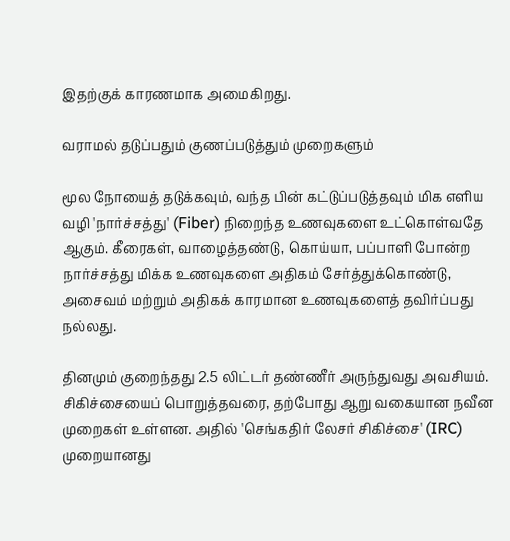இதற்குக் காரணமாக அமைகிறது.

வராமல் தடுப்பதும் குணப்படுத்தும் முறைகளும்

மூல நோயைத் தடுக்கவும், வந்த பின் கட்டுப்படுத்தவும் மிக எளிய வழி 'நார்ச்சத்து' (Fiber) நிறைந்த உணவுகளை உட்கொள்வதே ஆகும். கீரைகள், வாழைத்தண்டு, கொய்யா, பப்பாளி போன்ற நார்ச்சத்து மிக்க உணவுகளை அதிகம் சேர்த்துக்கொண்டு, அசைவம் மற்றும் அதிகக் காரமான உணவுகளைத் தவிர்ப்பது நல்லது.

தினமும் குறைந்தது 2.5 லிட்டர் தண்ணீர் அருந்துவது அவசியம். சிகிச்சையைப் பொறுத்தவரை, தற்போது ஆறு வகையான நவீன முறைகள் உள்ளன. அதில் 'செங்கதிர் லேசர் சிகிச்சை' (IRC) முறையானது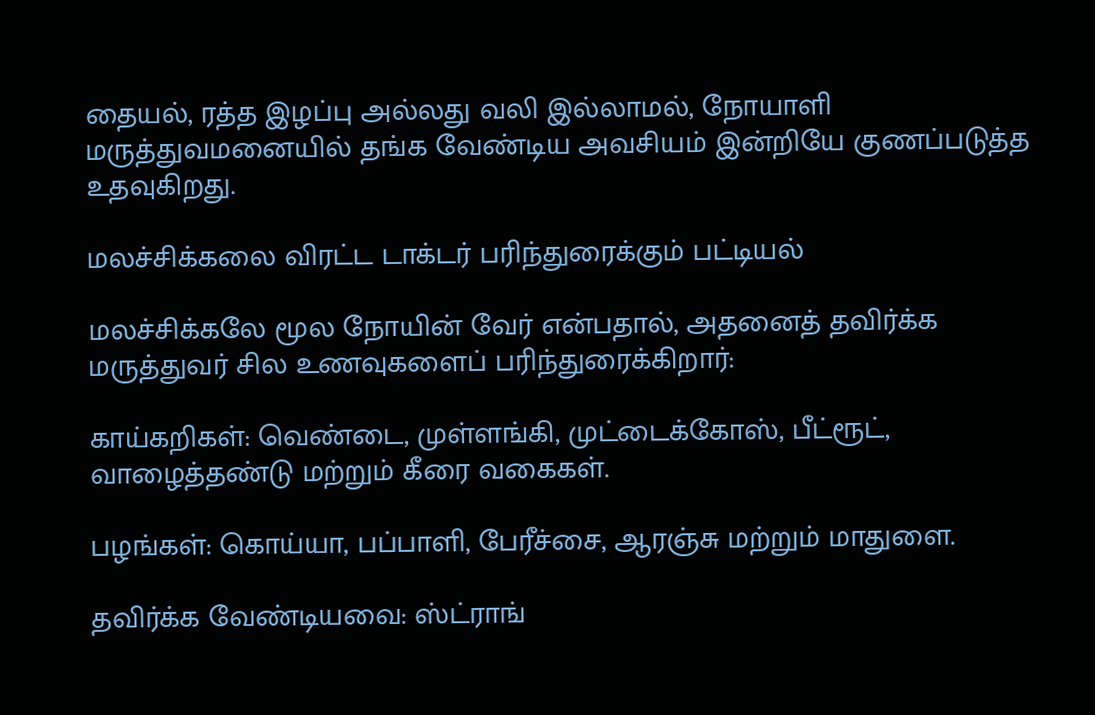தையல், ரத்த இழப்பு அல்லது வலி இல்லாமல், நோயாளி மருத்துவமனையில் தங்க வேண்டிய அவசியம் இன்றியே குணப்படுத்த உதவுகிறது.

மலச்சிக்கலை விரட்ட டாக்டர் பரிந்துரைக்கும் பட்டியல்

மலச்சிக்கலே மூல நோயின் வேர் என்பதால், அதனைத் தவிர்க்க மருத்துவர் சில உணவுகளைப் பரிந்துரைக்கிறார்:

காய்கறிகள்: வெண்டை, முள்ளங்கி, முட்டைக்கோஸ், பீட்ரூட், வாழைத்தண்டு மற்றும் கீரை வகைகள்.

பழங்கள்: கொய்யா, பப்பாளி, பேரீச்சை, ஆரஞ்சு மற்றும் மாதுளை.

தவிர்க்க வேண்டியவை: ஸ்ட்ராங்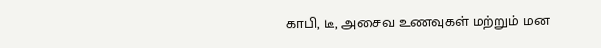காபி, டீ, அசைவ உணவுகள் மற்றும் மன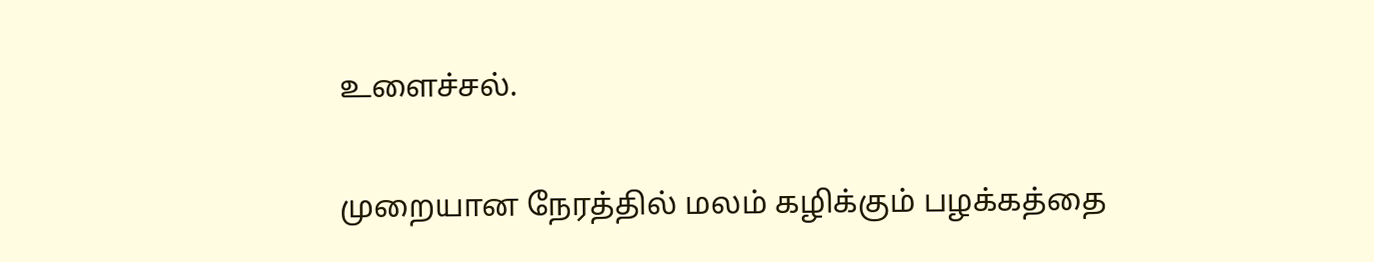உளைச்சல்.

முறையான நேரத்தில் மலம் கழிக்கும் பழக்கத்தை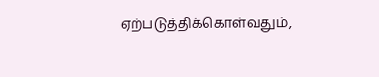ஏற்படுத்திக்கொள்வதும்,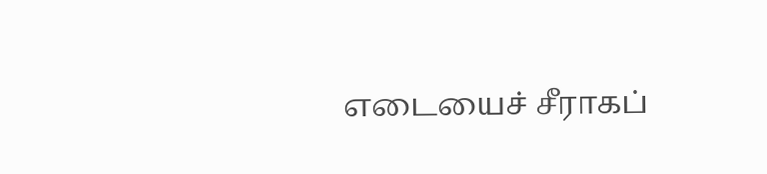எடையைச் சீராகப்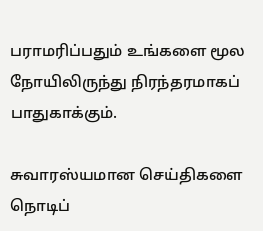பராமரிப்பதும் உங்களை மூல நோயிலிருந்து நிரந்தரமாகப் பாதுகாக்கும்.

சுவாரஸ்யமான செய்திகளை நொடிப்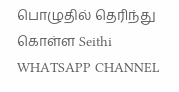பொழுதில் தெரிந்து கொள்ள Seithi WHATSAPP CHANNEL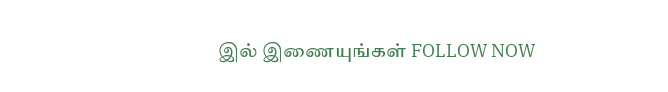இல் இணையுங்கள் FOLLOW NOW